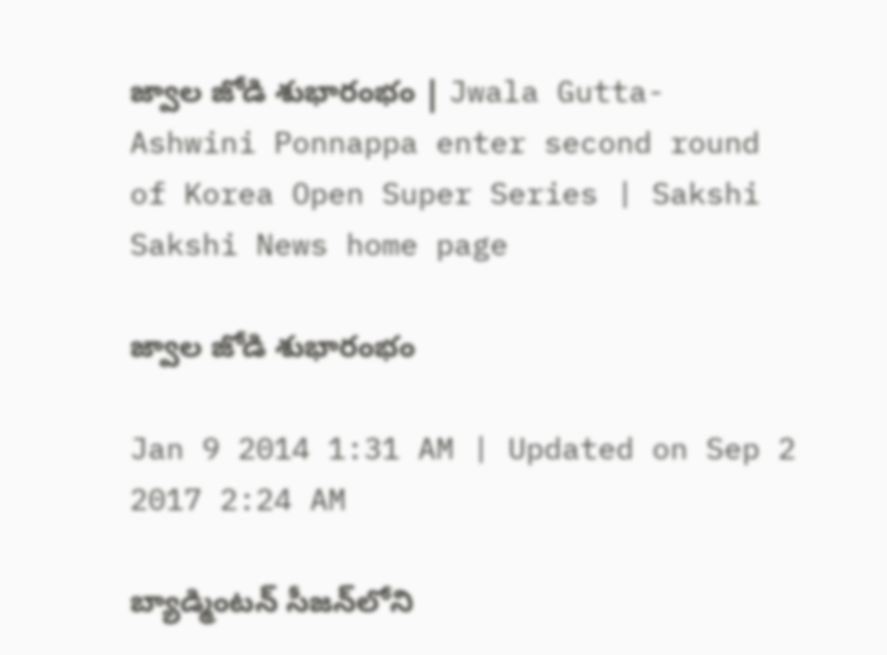జ్వాల జోడి శుభారంభం | Jwala Gutta-Ashwini Ponnappa enter second round of Korea Open Super Series | Sakshi
Sakshi News home page

జ్వాల జోడి శుభారంభం

Jan 9 2014 1:31 AM | Updated on Sep 2 2017 2:24 AM

బ్యాడ్మింటన్ సీజన్‌లోని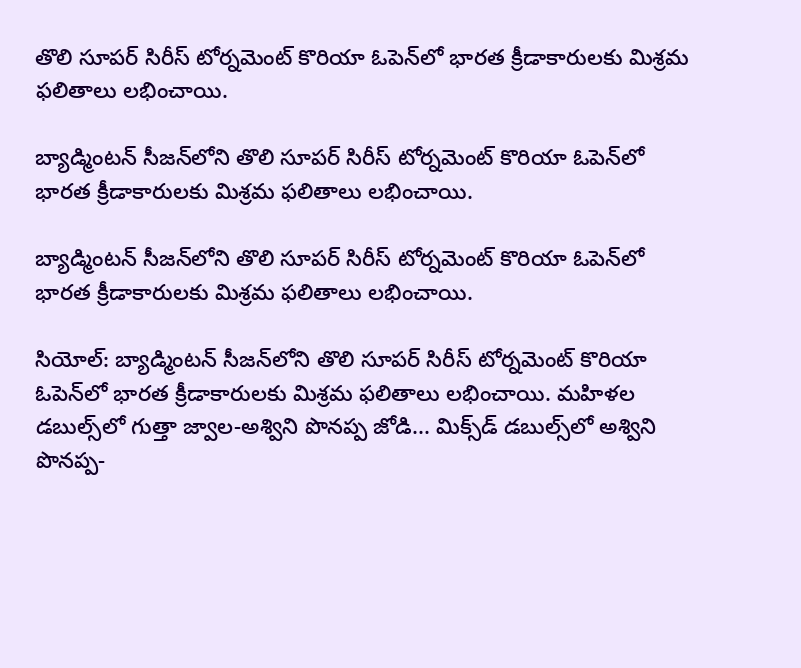తొలి సూపర్ సిరీస్ టోర్నమెంట్ కొరియా ఓపెన్‌లో భారత క్రీడాకారులకు మిశ్రమ ఫలితాలు లభించాయి.

బ్యాడ్మింటన్ సీజన్‌లోని తొలి సూపర్ సిరీస్ టోర్నమెంట్ కొరియా ఓపెన్‌లో భారత క్రీడాకారులకు మిశ్రమ ఫలితాలు లభించాయి.

బ్యాడ్మింటన్ సీజన్‌లోని తొలి సూపర్ సిరీస్ టోర్నమెంట్ కొరియా ఓపెన్‌లో భారత క్రీడాకారులకు మిశ్రమ ఫలితాలు లభించాయి.

సియోల్: బ్యాడ్మింటన్ సీజన్‌లోని తొలి సూపర్ సిరీస్ టోర్నమెంట్ కొరియా ఓపెన్‌లో భారత క్రీడాకారులకు మిశ్రమ ఫలితాలు లభించాయి. మహిళల డబుల్స్‌లో గుత్తా జ్వాల-అశ్విని పొనప్ప జోడి... మిక్స్‌డ్ డబుల్స్‌లో అశ్విని పొనప్ప-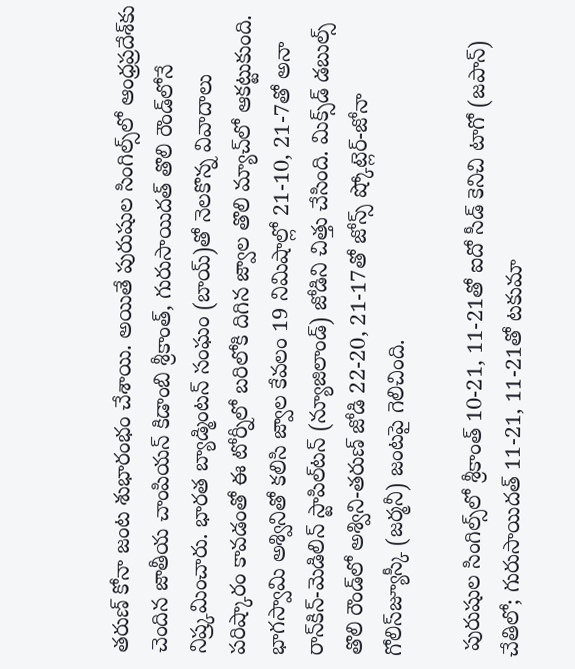తరుణ్ కోనా జంట శుభారంభం చేశాయి. అయితే పురుషుల సింగిల్స్‌లో ఆంధ్రప్రదేశ్‌కు చెందిన జాతీయ చాంపియన్ కిడాంబి శ్రీకాంత్, గురుసాయిదత్ తొలి రౌండ్‌లోనే నిష్ర్కమించారు. భారత బ్యాడ్మింటన్ సంఘం (బాయ్)తో నెలకొన్న వివాదాలు పరిష్కారం కావడంతో ఈ టోర్నీలో బరిలోకి దిగిన జ్వాల తొలి మ్యాచ్‌లో ఆకట్టుకుంది. భాగస్వామి అశ్వినితో కలిసి జ్వాల కేవలం 19 నిమిషాల్లో 21-10, 21-7తో అనా రాన్‌కిన్-మెడిలిన్ స్టాపిల్‌టన్ (న్యూజిలాండ్) జోడిని చిత్తు చేసింది. మిక్స్‌డ్ డబుల్స్ తొలి రౌండ్‌లో అశ్విని-తరుణ్ జోడి 22-20, 21-17తో జోన్స్ ష్కోట్లెర్-జోనా గోలిస్‌జ్యూస్కీ (జర్మనీ) జంటపై గెలిచింది.

 పురుషుల సింగిల్స్‌లో శ్రీకాంత్ 10-21, 11-21తో ఐదో సీడ్ కెనిచి టాగో (జపాన్) చేతిలో; గురుసాయిదత్ 11-21, 11-21తో టకుమా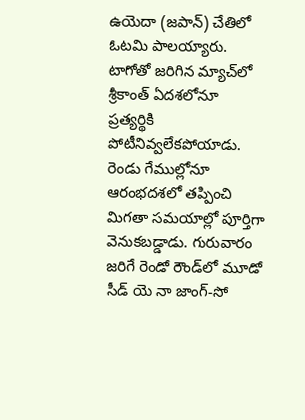ఉయెదా (జపాన్) చేతిలో ఓటమి పాలయ్యారు. టాగోతో జరిగిన మ్యాచ్‌లో శ్రీకాంత్ ఏదశలోనూ ప్రత్యర్థికి పోటీనివ్వలేకపోయాడు. రెండు గేముల్లోనూ ఆరంభదశలో తప్పించి మిగతా సమయాల్లో పూర్తిగా వెనుకబడ్డాడు. గురువారం జరిగే రెండో రౌండ్‌లో మూడో సీడ్ యె నా జాంగ్-సో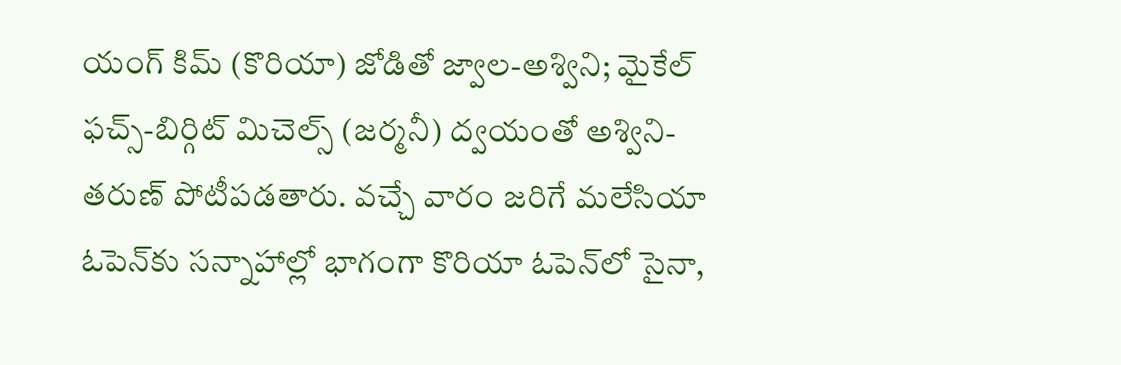యంగ్ కిమ్ (కొరియా) జోడితో జ్వాల-అశ్విని; మైకేల్ ఫచ్స్-బిర్గిట్ మిచెల్స్ (జర్మనీ) ద్వయంతో అశ్విని-తరుణ్ పోటీపడతారు. వచ్చే వారం జరిగే మలేసియా ఓపెన్‌కు సన్నాహాల్లో భాగంగా కొరియా ఓపెన్‌లో సైనా,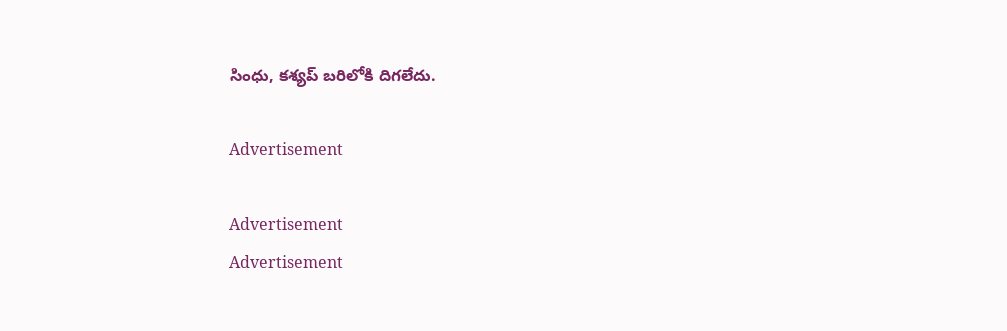సింధు, కశ్యప్ బరిలోకి దిగలేదు.

Advertisement

Advertisement
Advertisement